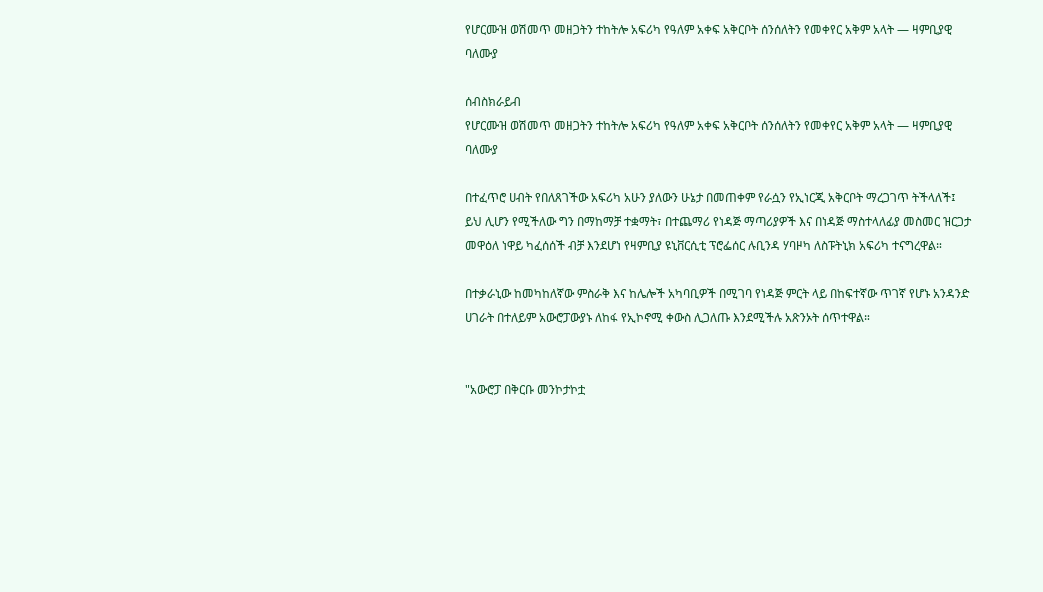የሆርሙዝ ወሽመጥ መዘጋትን ተከትሎ አፍሪካ የዓለም አቀፍ አቅርቦት ሰንሰለትን የመቀየር አቅም አላት — ዛምቢያዊ ባለሙያ

ሰብስክራይብ
የሆርሙዝ ወሽመጥ መዘጋትን ተከትሎ አፍሪካ የዓለም አቀፍ አቅርቦት ሰንሰለትን የመቀየር አቅም አላት — ዛምቢያዊ ባለሙያ

በተፈጥሮ ሀብት የበለጸገችው አፍሪካ አሁን ያለውን ሁኔታ በመጠቀም የራሷን የኢነርጂ አቅርቦት ማረጋገጥ ትችላለች፤ ይህ ሊሆን የሚችለው ግን በማከማቻ ተቋማት፣ በተጨማሪ የነዳጅ ማጣሪያዎች እና በነዳጅ ማስተላለፊያ መስመር ዝርጋታ መዋዕለ ነዋይ ካፈሰሰች ብቻ እንደሆነ የዛምቢያ ዩኒቨርሲቲ ፕሮፌሰር ሉቢንዳ ሃባዞካ ለስፑትኒክ አፍሪካ ተናግረዋል።

በተቃራኒው ከመካከለኛው ምስራቅ እና ከሌሎች አካባቢዎች በሚገባ የነዳጅ ምርት ላይ በከፍተኛው ጥገኛ የሆኑ አንዳንድ ሀገራት በተለይም አውሮፓውያኑ ለከፋ የኢኮኖሚ ቀውስ ሊጋለጡ እንደሚችሉ አጽንኦት ሰጥተዋል።


"አውሮፓ በቅርቡ መንኮታኮቷ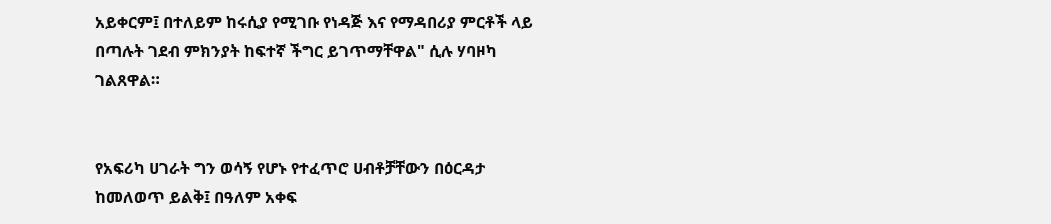አይቀርም፤ በተለይም ከሩሲያ የሚገቡ የነዳጅ እና የማዳበሪያ ምርቶች ላይ በጣሉት ገደብ ምክንያት ከፍተኛ ችግር ይገጥማቸዋል" ሲሉ ሃባዞካ ገልጸዋል።


የአፍሪካ ሀገራት ግን ወሳኝ የሆኑ የተፈጥሮ ሀብቶቻቸውን በዕርዳታ ከመለወጥ ይልቅ፤ በዓለም አቀፍ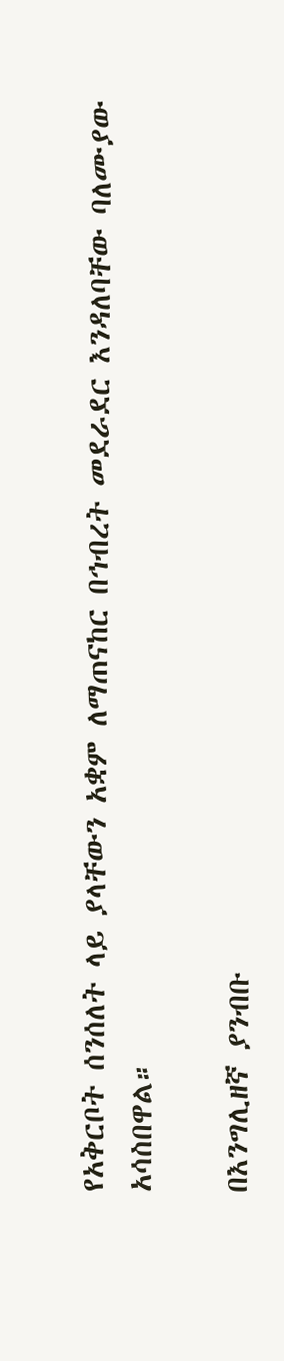የአቅርቦት ሰንሰለት ላይ ያላቸውን አቋም ለማጠናከር በኅብረት መደራደር እንዳለባቸው ባለሙያው አሳስበዋል።

በእንግሊዘኛ ያንብቡ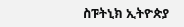ስፑትኒክ ኢትዮጵያ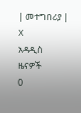| መተግበሪያ | X
አዳዲስ ዜናዎች
0